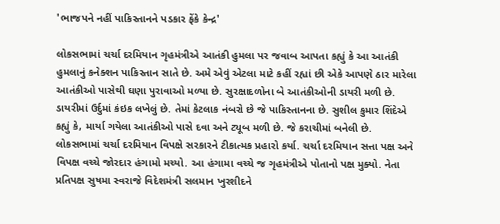'ભાજપને નહીં પાકિસ્તાનને પડકાર ફેંકે કેન્દ્ર'

લોકસભામાં ચર્ચા દરમિયાન ગૃહમંત્રીએ આતંકી હુમલા પર જવાબ આપતા કહ્યું કે આ આતંકી હુમલાનું કનેક્શન પાકિસ્તાન સાતે છે. અમે એવું એટલા માટે કહીં રહ્યાં છી એકે આપણે ઠાર મારેલા આતંકીઓ પાસેથી ઘણા પુરાવાઓ મળ્યા છે. સુરક્ષાદળોના બે આતંકીઓની ડાયરી મળી છે. ડાયરીમાં ઉર્દુમાં કંઇક લખેલું છે. તેમાં કેટલાક નંબરો છે જે પાકિસ્તાનના છે. સુશીલ કુમાર શિંદેએ કહ્યું કે, માર્યા ગયેલા આતંકીઓ પાસે દવા અને ટ્યૂબ મળી છે. જે કરાચીમાં બનેલી છે.
લોકસભામાં ચર્ચા દરમિયાન વિપક્ષે સરકારને ટીકાત્મક પ્રહારો કર્યા. ચર્ચા દરમિયાન સત્તા પક્ષ અને વિપક્ષ વચ્ચે જોરદાર હંગામો મચ્યો. આ હંગામા વચ્ચે જ ગૃહમંત્રીએ પોતાનો પક્ષ મુક્યો. નેતા પ્રતિપક્ષ સુષમા સ્વરાજે વિદેશમંત્રી સલમાન ખુરશીદને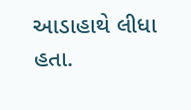આડાહાથે લીધા હતા.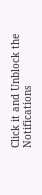Click it and Unblock the Notifications